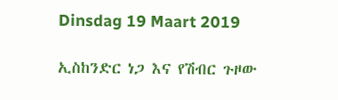Dinsdag 19 Maart 2019

ኢስከንድር ነጋ እና የሽብር ጉዞው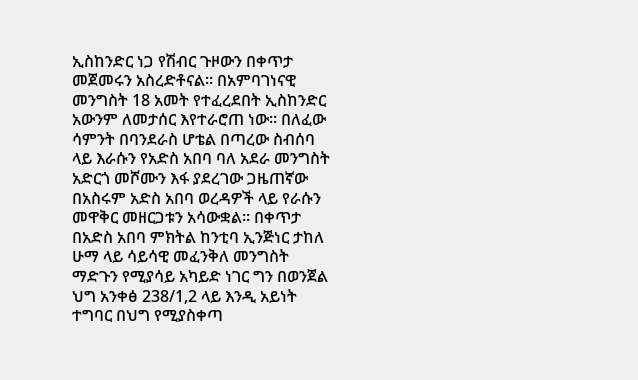ኢስከንድር ነጋ የሽብር ጉዞውን በቀጥታ መጀመሩን አስረድቶናል። በአምባገነናዊ መንግስት 18 አመት የተፈረደበት ኢስከንድር አውንም ለመታሰር እየተራሮጠ ነው። በለፈው ሳምንት በባንደራስ ሆቴል በጣረው ስብሰባ ላይ እራሱን የአድስ አበባ ባለ አደራ መንግስት አድርጎ መሾሙን እፋ ያደረገው ጋዜጠኛው በአስሩም አድስ አበባ ወረዳዎች ላይ የራሱን መዋቅር መዘርጋቱን አሳውቋል። በቀጥታ በአድስ አበባ ምክትል ከንቲባ ኢንጅነር ታከለ ሁማ ላይ ሳይሳዊ መፈንቅለ መንግስት ማድጉን የሚያሳይ አካይድ ነገር ግን በወንጀል ህግ አንቀፅ 238/1,2 ላይ እንዲ አይነት ተግባር በህግ የሚያስቀጣ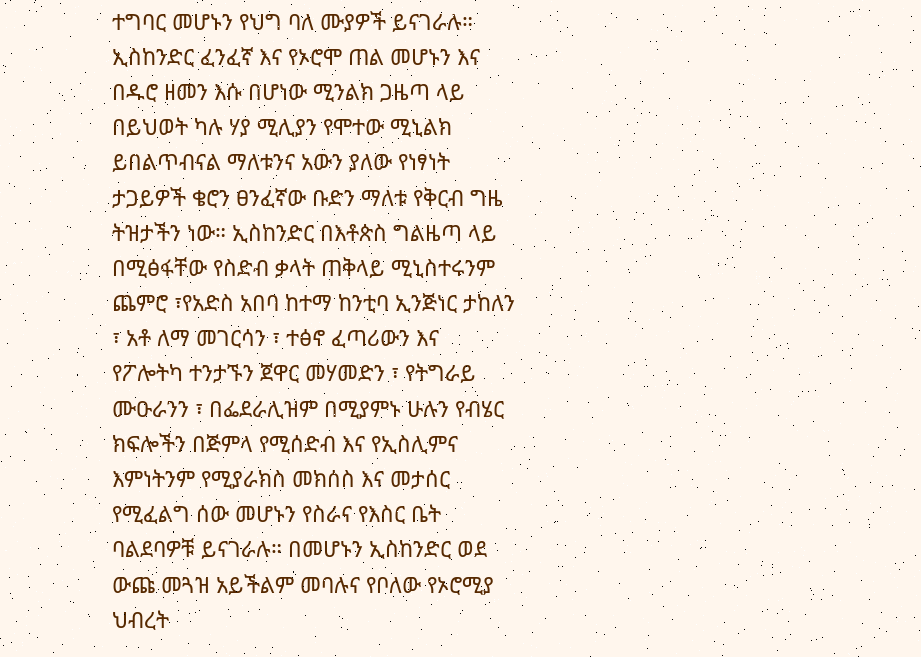ተግባር መሆኑን የህግ ባለ ሙያዎች ይናገራሉ። ኢስከንድር ፈንፈኛ እና የኦሮሞ ጠል መሆኑን እና በዱሮ ዘመን እሱ በሆነው ሚንልክ ጋዜጣ ላይ በይህወት ካሉ ሃያ ሚሊያን የሞተው ሚኒልክ ይበልጥብናል ማለቱንና አውን ያለው የነፃነት ታጋይዎች ቄሮን ፀንፈኛው ቡድን ማለቱ የቅርብ ግዜ ትዝታችን ነው። ኢስከንድር በእቶጵስ ግልዜጣ ላይ በሚፅፋቸው የስድብ ቃላት ጠቅላይ ሚኒስተሩንም ጨምሮ ፣የአድስ አበባ ከተማ ከንቲባ ኢንጅነር ታከለን ፣ አቶ ለማ መገርሳን ፣ ተፅኖ ፈጣሪውን እና የፖሎትካ ተንታኙን ጀዋር መሃመድን ፣ የትግራይ ሙዑራንን ፣ በፌደራሊዝም በሚያምኑ ሁሉን የብሄር ክፍሎችን በጅምላ የሚሰድብ እና የኢስሊምና እምነትንም የሚያራክስ መክሰስ እና መታሰር የሚፈልግ ሰው መሆኑን የስራና የእስር ቤት ባልደባዎቹ ይናገራሉ። በመሆኑን ኢስከንድር ወደ ውጩ መጓዝ አይችልም መባሉና የቦለው የኦሮሚያ ህብረት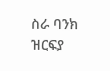ስራ ባንክ ዝርፍያ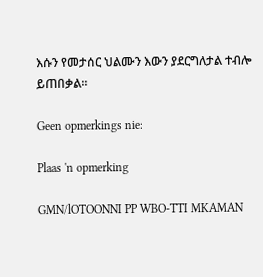እሱን የመታሰር ህልሙን እውን ያደርግለታል ተብሎ ይጠበቃል።

Geen opmerkings nie:

Plaas 'n opmerking

GMN/lOTOONNI PP WBO-TTI MKAMAN